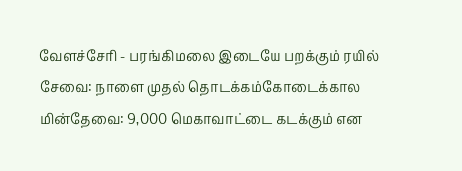வேளச்சேரி - பரங்கிமலை இடையே பறக்கும் ரயில் சேவை: நாளை முதல் தொடக்கம்கோடைக்கால மின்தேவை: 9,000 மெகாவாட்டை கடக்கும் என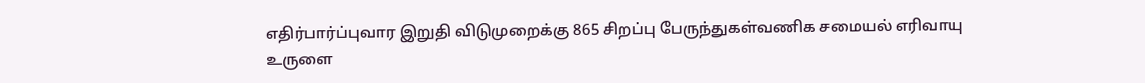எதிர்பார்ப்புவார இறுதி விடுமுறைக்கு 865 சிறப்பு பேருந்துகள்வணிக சமையல் எரிவாயு உருளை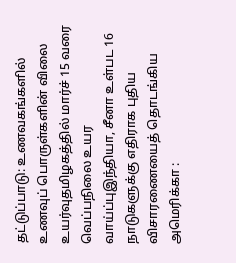தட்டுப்பாடு: உணவகங்களில் உணவுப் பொருள்களின் விலை உயர்வுதமிழகத்தில் மார்ச் 15 வரை வெப்பநிலை உயர வாய்ப்புஇந்தியா, சீனா உள்பட 16 நாடுகளுக்கு எதிராக புதிய விசாரணையைத் தொடங்கிய அமெரிக்கா :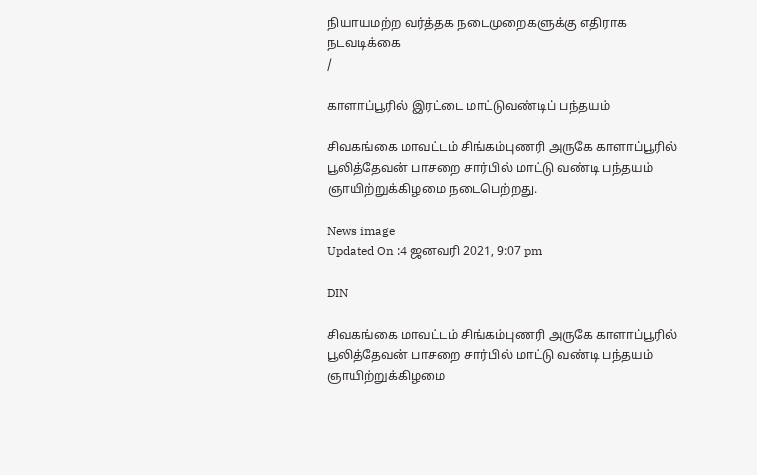நியாயமற்ற வர்த்தக நடைமுறைகளுக்கு எதிராக நடவடிக்கை
/

காளாப்பூரில் இரட்டை மாட்டுவண்டிப் பந்தயம்

சிவகங்கை மாவட்டம் சிங்கம்புணரி அருகே காளாப்பூரில் பூலித்தேவன் பாசறை சார்பில் மாட்டு வண்டி பந்தயம் ஞாயிற்றுக்கிழமை நடைபெற்றது.

News image
Updated On :4 ஜனவரி 2021, 9:07 pm

DIN

சிவகங்கை மாவட்டம் சிங்கம்புணரி அருகே காளாப்பூரில் பூலித்தேவன் பாசறை சார்பில் மாட்டு வண்டி பந்தயம் ஞாயிற்றுக்கிழமை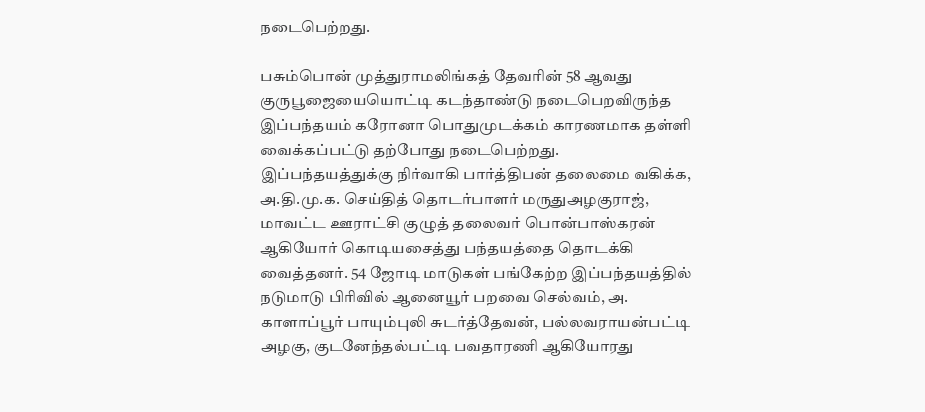நடைபெற்றது.

பசும்பொன் முத்துராமலிங்கத் தேவரின் 58 ஆவது குருபூஜையையொட்டி கடந்தாண்டு நடைபெறவிருந்த இப்பந்தயம் கரோனா பொதுமுடக்கம் காரணமாக தள்ளி வைக்கப்பட்டு தற்போது நடைபெற்றது. இப்பந்தயத்துக்கு நிர்வாகி பார்த்திபன் தலைமை வகிக்க, அ.தி.மு.க. செய்தித் தொடர்பாளர் மருதுஅழகுராஜ், மாவட்ட ஊராட்சி குழுத் தலைவர் பொன்பாஸ்கரன் ஆகியோர் கொடியசைத்து பந்தயத்தை தொடக்கி வைத்தனர். 54 ஜோடி மாடுகள் பங்கேற்ற இப்பந்தயத்தில் நடுமாடு பிரிவில் ஆனையூர் பறவை செல்வம், அ. காளாப்பூர் பாயும்புலி சுடர்த்தேவன், பல்லவராயன்பட்டி அழகு, குடனேந்தல்பட்டி பவதாரணி ஆகியோரது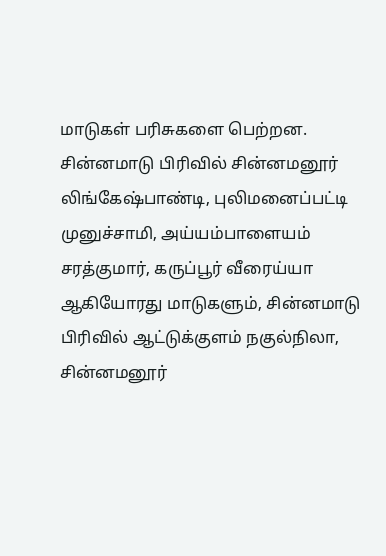மாடுகள் பரிசுகளை பெற்றன. சின்னமாடு பிரிவில் சின்னமனூர் லிங்கேஷ்பாண்டி, புலிமனைப்பட்டி முனுச்சாமி, அய்யம்பாளையம் சரத்குமார், கருப்பூர் வீரைய்யா ஆகியோரது மாடுகளும், சின்னமாடு பிரிவில் ஆட்டுக்குளம் நகுல்நிலா, சின்னமனூர்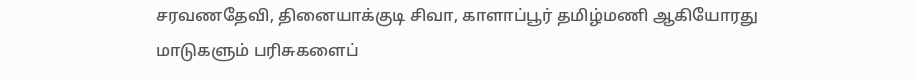சரவணதேவி, தினையாக்குடி சிவா, காளாப்பூர் தமிழ்மணி ஆகியோரது மாடுகளும் பரிசுகளைப்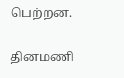பெற்றன.

தினமணி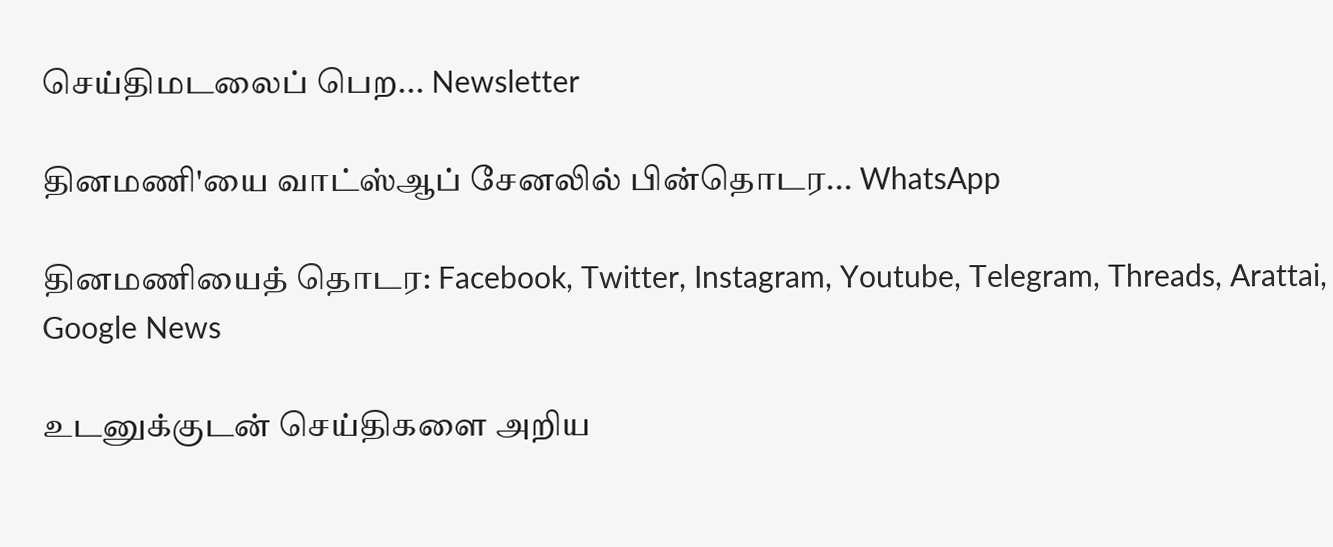செய்திமடலைப் பெற... Newsletter

தினமணி'யை வாட்ஸ்ஆப் சேனலில் பின்தொடர... WhatsApp

தினமணியைத் தொடர: Facebook, Twitter, Instagram, Youtube, Telegram, Threads, Arattai, Google News

உடனுக்குடன் செய்திகளை அறிய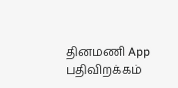தினமணி App பதிவிறக்கம்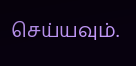செய்யவும்.